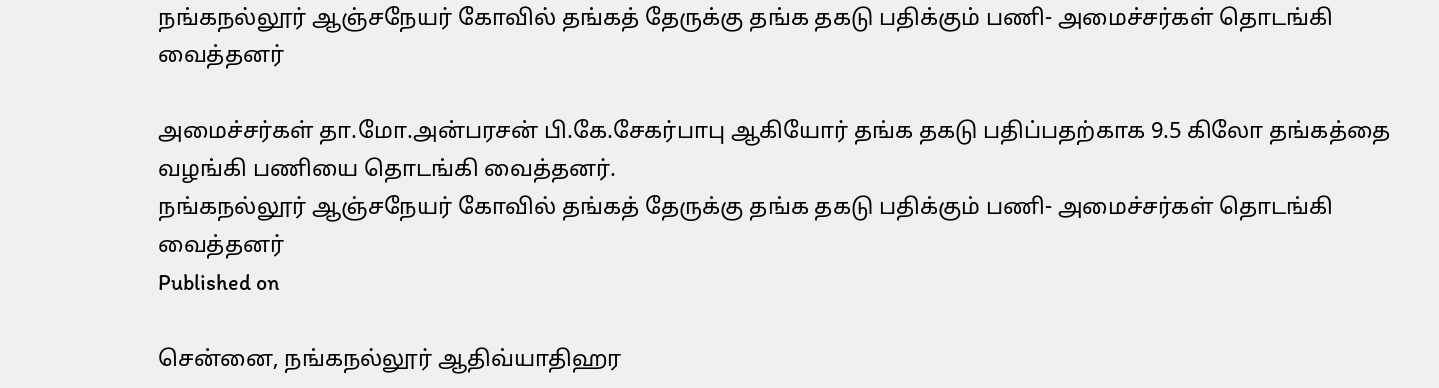நங்கநல்லூர் ஆஞ்சநேயர் கோவில் தங்கத் தேருக்கு தங்க தகடு பதிக்கும் பணி- அமைச்சர்கள் தொடங்கி வைத்தனர்

அமைச்சர்கள் தா.மோ.அன்பரசன் பி.கே.சேகர்பாபு ஆகியோர் தங்க தகடு பதிப்பதற்காக 9.5 கிலோ தங்கத்தை வழங்கி பணியை தொடங்கி வைத்தனர்.
நங்கநல்லூர் ஆஞ்சநேயர் கோவில் தங்கத் தேருக்கு தங்க தகடு பதிக்கும் பணி- அமைச்சர்கள் தொடங்கி வைத்தனர்
Published on

சென்னை, நங்கநல்லூர் ஆதிவ்யாதிஹர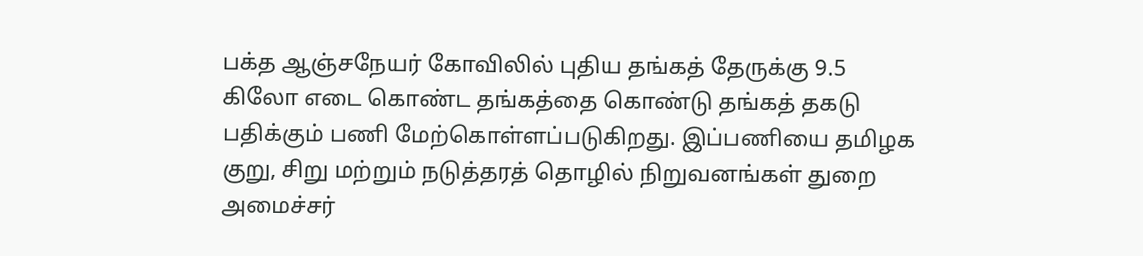பக்த ஆஞ்சநேயர் கோவிலில் புதிய தங்கத் தேருக்கு 9.5 கிலோ எடை கொண்ட தங்கத்தை கொண்டு தங்கத் தகடு பதிக்கும் பணி மேற்கொள்ளப்படுகிறது. இப்பணியை தமிழக குறு, சிறு மற்றும் நடுத்தரத் தொழில் நிறுவனங்கள் துறை அமைச்சர்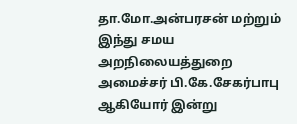தா.மோ.அன்பரசன் மற்றும் இந்து சமய அறநிலையத்துறை அமைச்சர் பி.கே.சேகர்பாபு ஆகியோர் இன்று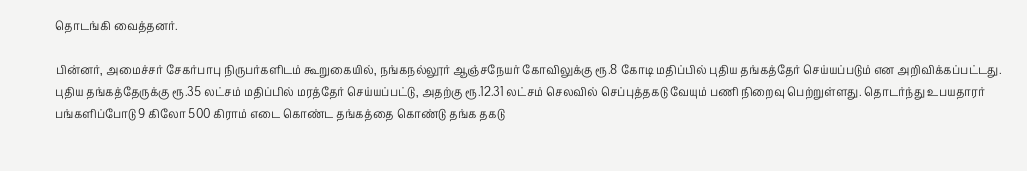தொடங்கி வைத்தனர்.

பின்னர், அமைச்சர் சேகர்பாபு நிருபர்களிடம் கூறுகையில், நங்கநல்லூர் ஆஞ்சநேயர் கோவிலுக்கு ரூ.8 கோடி மதிப்பில் புதிய தங்கத்தேர் செய்யப்படும் என அறிவிக்கப்பட்டது. புதிய தங்கத்தேருக்கு ரூ.35 லட்சம் மதிப்பில் மரத்தேர் செய்யப்பட்டு, அதற்கு ரூ.12.31 லட்சம் செலவில் செப்புத்தகடு வேயும் பணி நிறைவு பெற்றுள்ளது. தொடர்ந்து உபயதாரர் பங்களிப்போடு 9 கிலோ 500 கிராம் எடை கொண்ட தங்கத்தை கொண்டு தங்க தகடு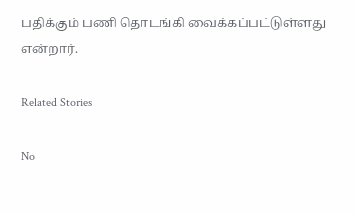பதிக்கும் பணி தொடங்கி வைக்கப்பட்டுள்ளது என்றார்.

Related Stories

No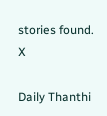stories found.
X

Daily Thanthi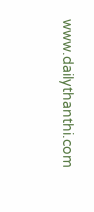www.dailythanthi.com